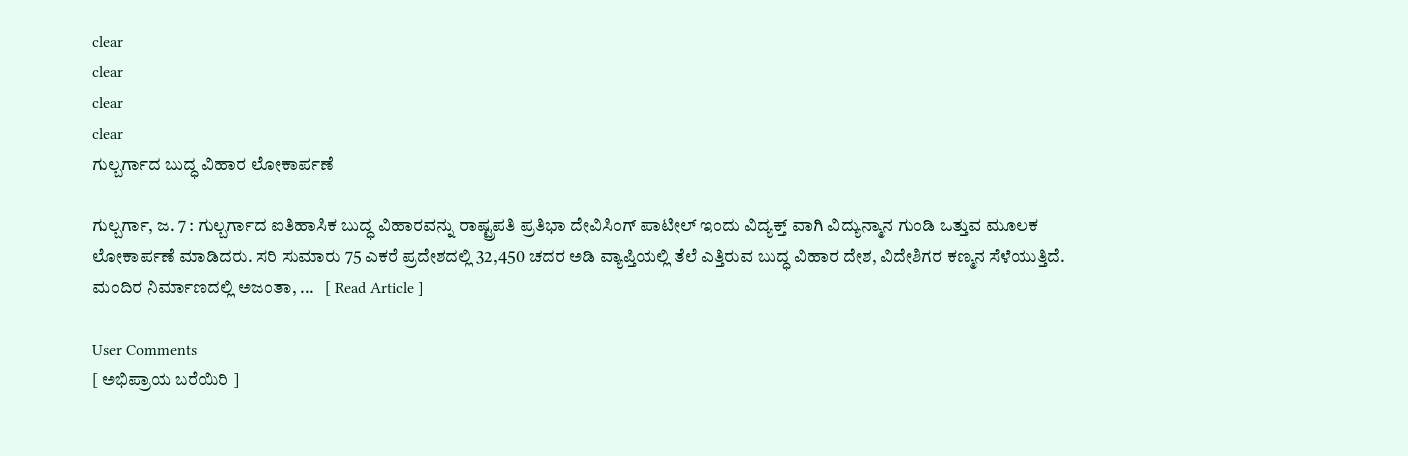clear
clear
clear
clear
ಗುಲ್ಬರ್ಗಾದ ಬುದ್ಧ ವಿಹಾರ ಲೋಕಾರ್ಪಣೆ

ಗುಲ್ಬರ್ಗಾ, ಜ. 7 : ಗುಲ್ಬರ್ಗಾದ ಐತಿಹಾಸಿಕ ಬುದ್ಧ ವಿಹಾರವನ್ನು ರಾಷ್ಟ್ರಪತಿ ಪ್ರತಿಭಾ ದೇವಿಸಿಂಗ್ ಪಾಟೀಲ್ ಇಂದು ವಿದ್ಯಕ್ತ್ ವಾಗಿ ವಿದ್ಯುನ್ಮಾನ ಗುಂಡಿ ಒತ್ತುವ ಮೂಲಕ ಲೋಕಾರ್ಪಣೆ ಮಾಡಿದರು. ಸರಿ ಸುಮಾರು 75 ಎಕರೆ ಪ್ರದೇಶದಲ್ಲಿ 32,450 ಚದರ ಅಡಿ ವ್ಯಾಪ್ತಿಯಲ್ಲಿ ತೆಲೆ ಎತ್ತಿರುವ ಬುದ್ಧ ವಿಹಾರ ದೇಶ, ವಿದೇಶಿಗರ ಕಣ್ಮನ ಸೆಳೆಯುತ್ತಿದೆ. ಮಂದಿರ ನಿರ್ಮಾಣದಲ್ಲಿ ಅಜಂತಾ, ...   [ Read Article ]

User Comments
[ ಅಭಿಪ್ರಾಯ ಬರೆಯಿರಿ ]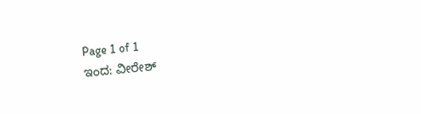Page 1 of 1
ಇಂದ: ವೀರೇಶ್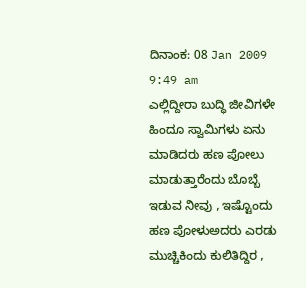ದಿನಾಂಕ: 08 Jan 2009 9:49 am
ಎಲ್ಲಿದ್ದೀರಾ ಬುದ್ಧಿ ಜೀವಿಗಳೇ ಹಿಂದೂ ಸ್ವಾಮಿಗಳು ಏನು ಮಾಡಿದರು ಹಣ ಪೋಲು ಮಾಡುತ್ತಾರೆಂದು ಬೊಬ್ಬೆ ಇಡುವ ನೀವು , ಇಷ್ಟೊಂದು ಹಣ ಪೋಳುಅದರು ಎರಡು ಮುಚ್ಚಿಕಿಂದು ಕುಲಿತಿದ್ದಿರ ,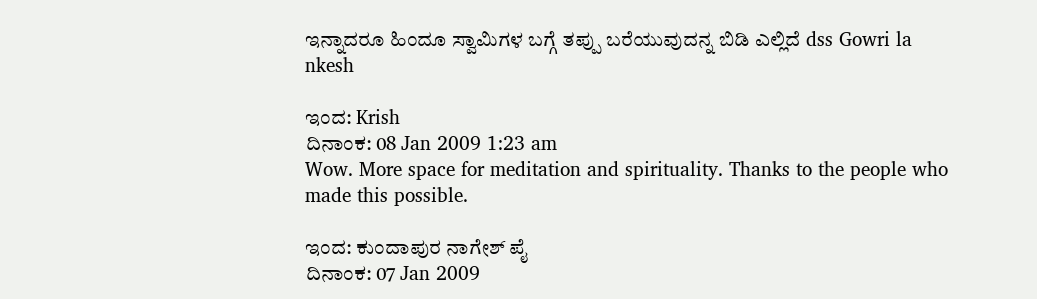ಇನ್ನಾದರೂ ಹಿಂದೂ ಸ್ವಾಮಿಗಳ ಬಗ್ಗೆ ತಪ್ಪು ಬರೆಯುವುದನ್ನ ಬಿಡಿ ಎಲ್ಲಿದೆ dss Gowri la nkesh

ಇಂದ: Krish
ದಿನಾಂಕ: 08 Jan 2009 1:23 am
Wow. More space for meditation and spirituality. Thanks to the people who made this possible.

ಇಂದ: ಕುಂದಾಪುರ ನಾಗೇಶ್ ಪೈ
ದಿನಾಂಕ: 07 Jan 2009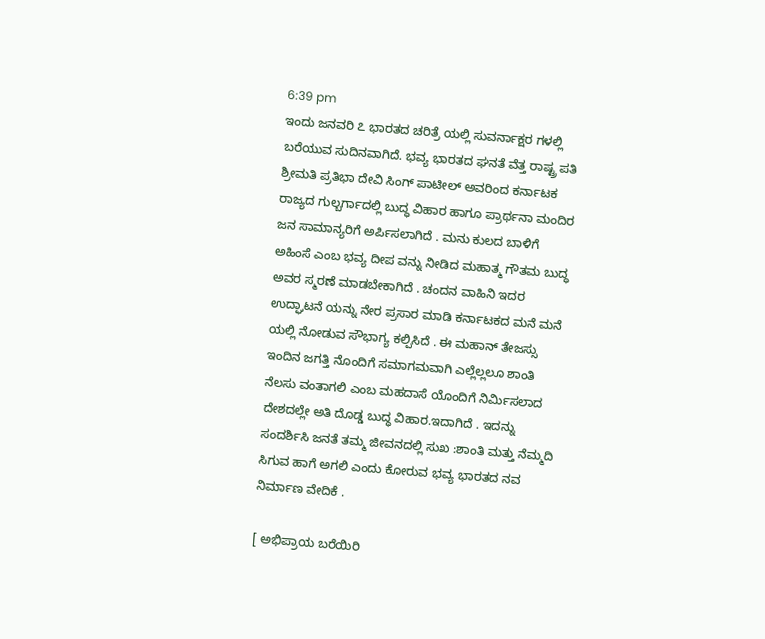6:39 pm
ಇಂದು ಜನವರಿ ೭ ಭಾರತದ ಚರಿತ್ರೆ ಯಲ್ಲಿ ಸುವರ್ನಾಕ್ಷರ ಗಳಲ್ಲಿ ಬರೆಯುವ ಸುದಿನವಾಗಿದೆ. ಭವ್ಯ ಭಾರತದ ಘನತೆ ವೆತ್ತ ರಾಷ್ಟ್ರ ಪತಿ ಶ್ರೀಮತಿ ಪ್ರತಿಭಾ ದೇವಿ ಸಿಂಗ್ ಪಾಟೀಲ್ ಅವರಿಂದ ಕರ್ನಾಟಕ ರಾಜ್ಯದ ಗುಲ್ಬರ್ಗಾದಲ್ಲಿ ಬುದ್ಧ ವಿಹಾರ ಹಾಗೂ ಪ್ರಾರ್ಥನಾ ಮಂದಿರ ಜನ ಸಾಮಾನ್ಯರಿಗೆ ಅರ್ಪಿಸಲಾಗಿದೆ . ಮನು ಕುಲದ ಬಾಳಿಗೆ ಅಹಿಂಸೆ ಎಂಬ ಭವ್ಯ ದೀಪ ವನ್ನು ನೀಡಿದ ಮಹಾತ್ಮ ಗೌತಮ ಬುದ್ಧ ಅವರ ಸ್ಮರಣೆ ಮಾಡಬೇಕಾಗಿದೆ . ಚಂದನ ವಾಹಿನಿ ಇದರ ಉದ್ಘಾಟನೆ ಯನ್ನು ನೇರ ಪ್ರಸಾರ ಮಾಡಿ ಕರ್ನಾಟಕದ ಮನೆ ಮನೆ ಯಲ್ಲಿ ನೋಡುವ ಸೌಭಾಗ್ಯ ಕಲ್ಪಿಸಿದೆ . ಈ ಮಹಾನ್ ತೇಜಸ್ಸು ಇಂದಿನ ಜಗತ್ತಿ ನೊಂದಿಗೆ ಸಮಾಗಮವಾಗಿ ಎಲ್ಲೆಲ್ಲಲೂ ಶಾಂತಿ ನೆಲಸು ವಂತಾಗಲಿ ಎಂಬ ಮಹದಾಸೆ ಯೊಂದಿಗೆ ನಿರ್ಮಿಸಲಾದ ದೇಶದಲ್ಲೇ ಅತಿ ದೊಡ್ಡ ಬುದ್ಧ ವಿಹಾರ.ಇದಾಗಿದೆ . ಇದನ್ನು ಸಂದರ್ಶಿಸಿ ಜನತೆ ತಮ್ಮ ಜೀವನದಲ್ಲಿ ಸುಖ :ಶಾಂತಿ ಮತ್ತು ನೆಮ್ಮದಿ ಸಿಗುವ ಹಾಗೆ ಅಗಲಿ ಎಂದು ಕೋರುವ ಭವ್ಯ ಭಾರತದ ನವ ನಿರ್ಮಾಣ ವೇದಿಕೆ .

[ ಅಭಿಪ್ರಾಯ ಬರೆಯಿರಿ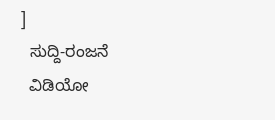]
  ಸುದ್ದಿ-ರಂಜನೆ
  ವಿಡಿಯೋ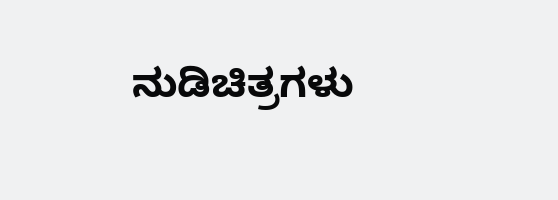ನುಡಿಚಿತ್ರಗಳು